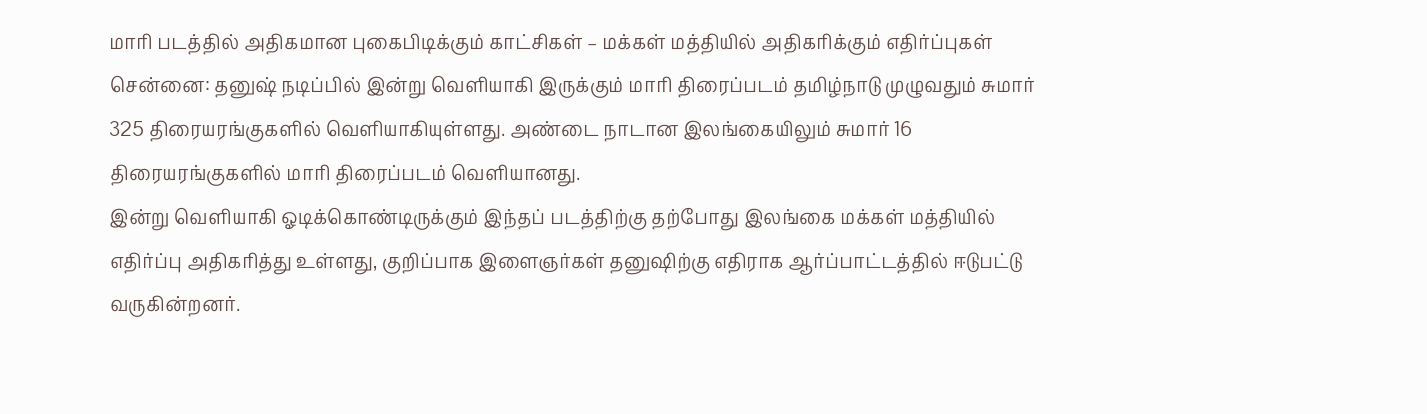மாரி படத்தில் அதிகமான புகைபிடிக்கும் காட்சிகள் – மக்கள் மத்தியில் அதிகரிக்கும் எதிர்ப்புகள்
சென்னை: தனுஷ் நடிப்பில் இன்று வெளியாகி இருக்கும் மாரி திரைப்படம் தமிழ்நாடு முழுவதும் சுமார் 325 திரையரங்குகளில் வெளியாகியுள்ளது. அண்டை நாடான இலங்கையிலும் சுமார் 16 திரையரங்குகளில் மாரி திரைப்படம் வெளியானது.
இன்று வெளியாகி ஓடிக்கொண்டிருக்கும் இந்தப் படத்திற்கு தற்போது இலங்கை மக்கள் மத்தியில் எதிர்ப்பு அதிகரித்து உள்ளது, குறிப்பாக இளைஞர்கள் தனுஷிற்கு எதிராக ஆர்ப்பாட்டத்தில் ஈடுபட்டு வருகின்றனர்.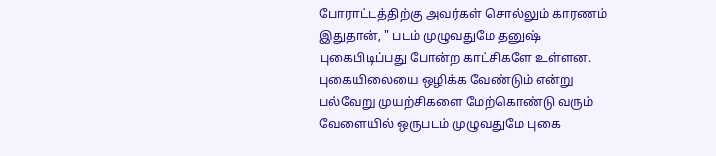போராட்டத்திற்கு அவர்கள் சொல்லும் காரணம் இதுதான், " படம் முழுவதுமே தனுஷ் புகைபிடிப்பது போன்ற காட்சிகளே உள்ளன. புகையிலையை ஒழிக்க வேண்டும் என்று பல்வேறு முயற்சிகளை மேற்கொண்டு வரும் வேளையில் ஒருபடம் முழுவதுமே புகை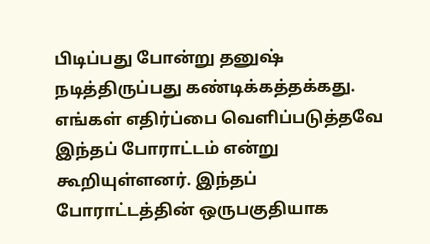பிடிப்பது போன்று தனுஷ் நடித்திருப்பது கண்டிக்கத்தக்கது.
எங்கள் எதிர்ப்பை வெளிப்படுத்தவே இந்தப் போராட்டம் என்று கூறியுள்ளனர். இந்தப் போராட்டத்தின் ஒருபகுதியாக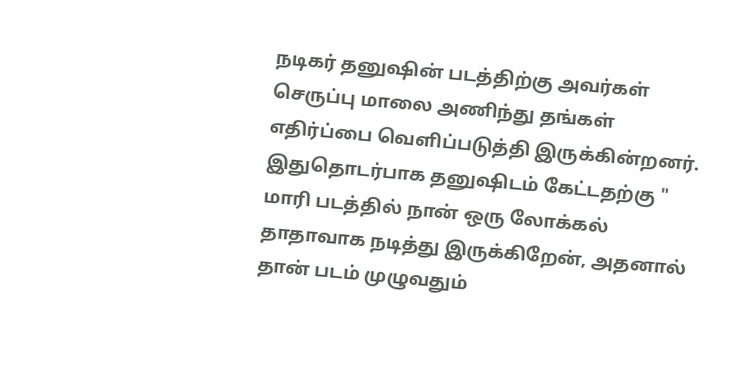நடிகர் தனுஷின் படத்திற்கு அவர்கள் செருப்பு மாலை அணிந்து தங்கள் எதிர்ப்பை வெளிப்படுத்தி இருக்கின்றனர்.
இதுதொடர்பாக தனுஷிடம் கேட்டதற்கு " மாரி படத்தில் நான் ஒரு லோக்கல் தாதாவாக நடித்து இருக்கிறேன், அதனால் தான் படம் முழுவதும்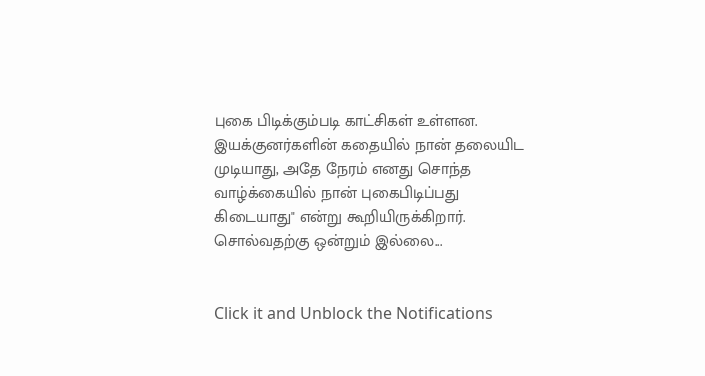புகை பிடிக்கும்படி காட்சிகள் உள்ளன. இயக்குனர்களின் கதையில் நான் தலையிட முடியாது, அதே நேரம் எனது சொந்த வாழ்க்கையில் நான் புகைபிடிப்பது கிடையாது" என்று கூறியிருக்கிறார்.
சொல்வதற்கு ஒன்றும் இல்லை...


Click it and Unblock the Notifications